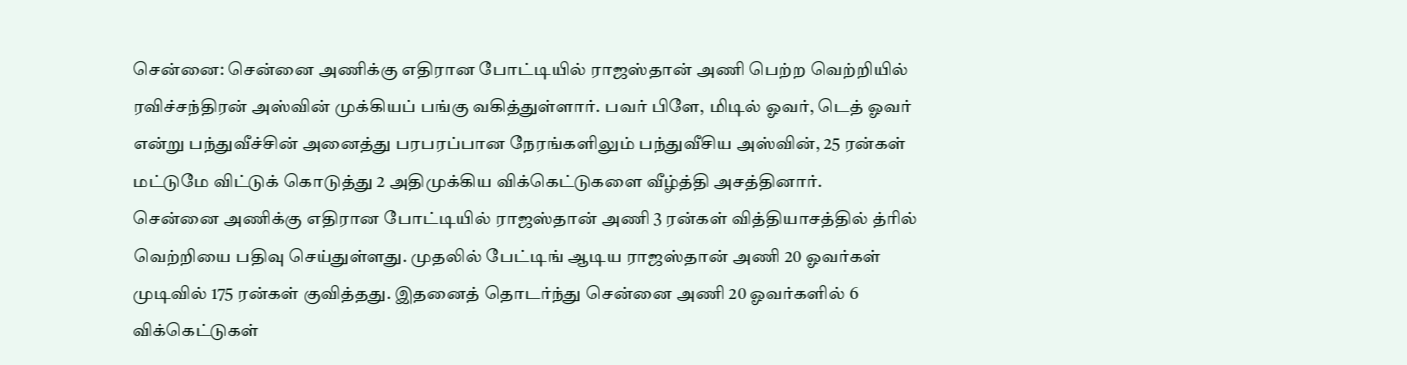சென்னை: சென்னை அணிக்கு எதிரான போட்டியில் ராஜஸ்தான் அணி பெற்ற வெற்றியில் ரவிச்சந்திரன் அஸ்வின் முக்கியப் பங்கு வகித்துள்ளார். பவர் பிளே, மிடில் ஓவர், டெத் ஓவர் என்று பந்துவீச்சின் அனைத்து பரபரப்பான நேரங்களிலும் பந்துவீசிய அஸ்வின், 25 ரன்கள் மட்டுமே விட்டுக் கொடுத்து 2 அதிமுக்கிய விக்கெட்டுகளை வீழ்த்தி அசத்தினார்.
சென்னை அணிக்கு எதிரான போட்டியில் ராஜஸ்தான் அணி 3 ரன்கள் வித்தியாசத்தில் த்ரில் வெற்றியை பதிவு செய்துள்ளது. முதலில் பேட்டிங் ஆடிய ராஜஸ்தான் அணி 20 ஓவர்கள் முடிவில் 175 ரன்கள் குவித்தது. இதனைத் தொடர்ந்து சென்னை அணி 20 ஓவர்களில் 6 விக்கெட்டுகள்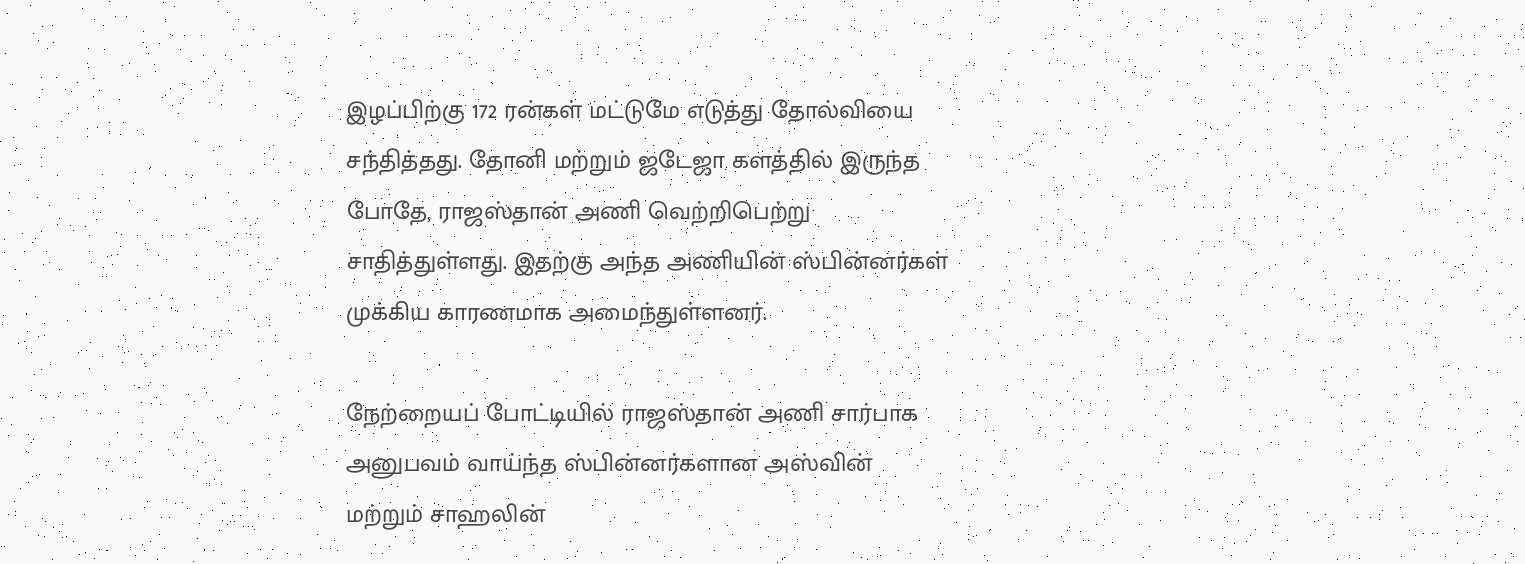இழப்பிற்கு 172 ரன்கள் மட்டுமே எடுத்து தோல்வியை சந்தித்தது. தோனி மற்றும் ஜடேஜா களத்தில் இருந்த போதே, ராஜஸ்தான் அணி வெற்றிபெற்று சாதித்துள்ளது. இதற்கு அந்த அணியின் ஸ்பின்னர்கள் முக்கிய காரணமாக அமைந்துள்ளனர்.

நேற்றையப் போட்டியில் ராஜஸ்தான் அணி சார்பாக அனுபவம் வாய்ந்த ஸ்பின்னர்களான அஸ்வின் மற்றும் சாஹலின்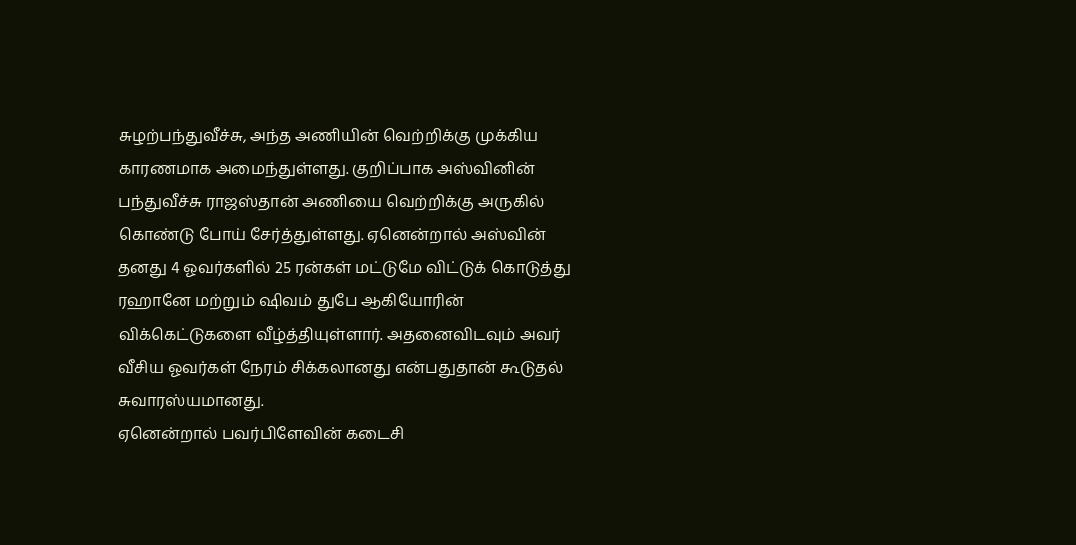சுழற்பந்துவீச்சு, அந்த அணியின் வெற்றிக்கு முக்கிய காரணமாக அமைந்துள்ளது. குறிப்பாக அஸ்வினின் பந்துவீச்சு ராஜஸ்தான் அணியை வெற்றிக்கு அருகில் கொண்டு போய் சேர்த்துள்ளது. ஏனென்றால் அஸ்வின் தனது 4 ஓவர்களில் 25 ரன்கள் மட்டுமே விட்டுக் கொடுத்து ரஹானே மற்றும் ஷிவம் துபே ஆகியோரின் விக்கெட்டுகளை வீழ்த்தியுள்ளார். அதனைவிடவும் அவர் வீசிய ஓவர்கள் நேரம் சிக்கலானது என்பதுதான் கூடுதல் சுவாரஸ்யமானது.
ஏனென்றால் பவர்பிளேவின் கடைசி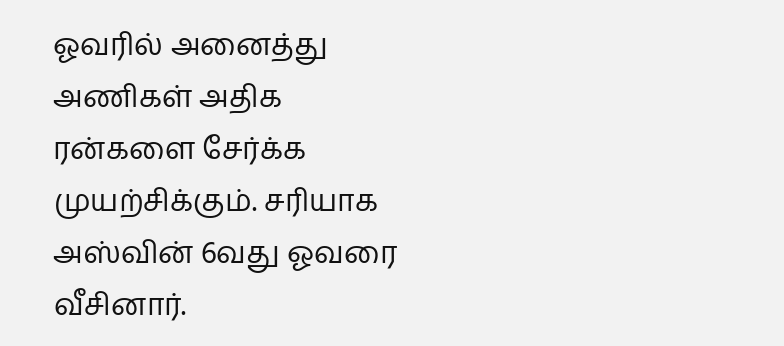ஓவரில் அனைத்து அணிகள் அதிக ரன்களை சேர்க்க முயற்சிக்கும். சரியாக அஸ்வின் 6வது ஓவரை வீசினார்.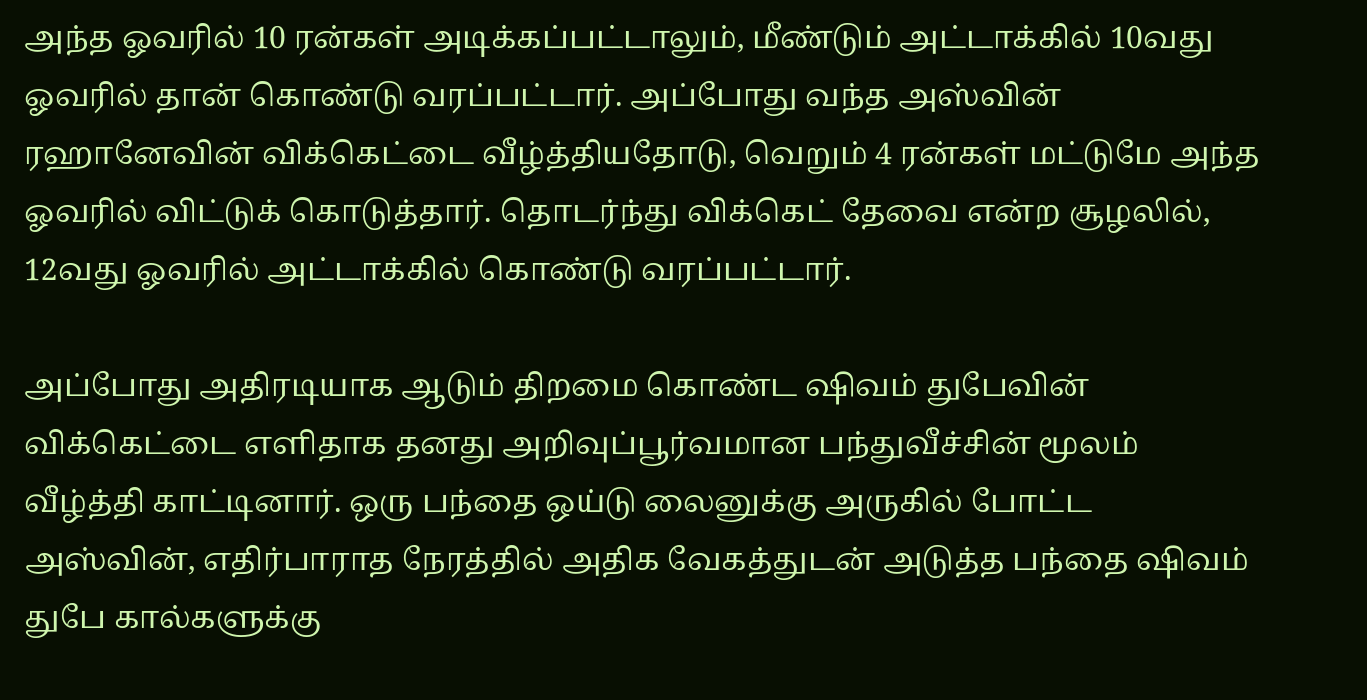அந்த ஓவரில் 10 ரன்கள் அடிக்கப்பட்டாலும், மீண்டும் அட்டாக்கில் 10வது ஓவரில் தான் கொண்டு வரப்பட்டார். அப்போது வந்த அஸ்வின் ரஹானேவின் விக்கெட்டை வீழ்த்தியதோடு, வெறும் 4 ரன்கள் மட்டுமே அந்த ஓவரில் விட்டுக் கொடுத்தார். தொடர்ந்து விக்கெட் தேவை என்ற சூழலில், 12வது ஓவரில் அட்டாக்கில் கொண்டு வரப்பட்டார்.

அப்போது அதிரடியாக ஆடும் திறமை கொண்ட ஷிவம் துபேவின் விக்கெட்டை எளிதாக தனது அறிவுப்பூர்வமான பந்துவீச்சின் மூலம் வீழ்த்தி காட்டினார். ஒரு பந்தை ஒய்டு லைனுக்கு அருகில் போட்ட அஸ்வின், எதிர்பாராத நேரத்தில் அதிக வேகத்துடன் அடுத்த பந்தை ஷிவம் துபே கால்களுக்கு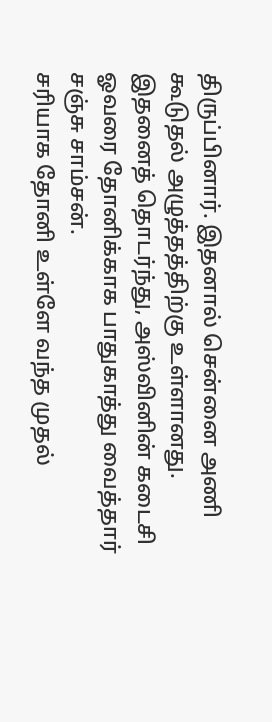திருப்பினார். இதனால் சென்னை அணி கூடுதல் அழுத்தத்திற்கு உள்ளானது. இதனைத் தொடர்ந்து, அஸ்வினின் கடைசி ஓவரை தோனிக்காக பாதுகாத்து வைத்தார் சஞ்சு சாம்சன்.
சரியாக தோனி உள்ளே வந்த முதல்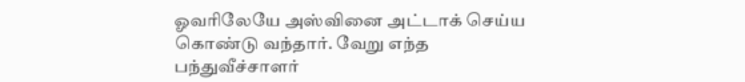ஓவரிலேயே அஸ்வினை அட்டாக் செய்ய கொண்டு வந்தார். வேறு எந்த பந்துவீச்சாளர்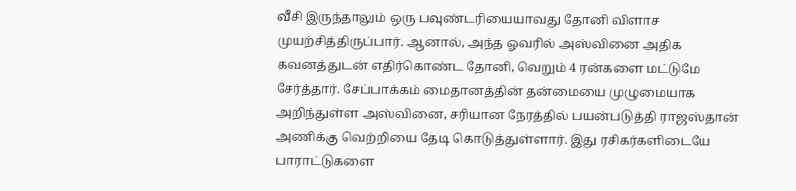வீசி இருந்தாலும் ஒரு பவுண்டரியையாவது தோனி விளாச முயற்சித்திருப்பார். ஆனால், அந்த ஓவரில் அஸ்வினை அதிக கவனத்துடன் எதிர்கொண்ட தோனி, வெறும் 4 ரன்களை மட்டுமே சேர்த்தார். சேப்பாக்கம் மைதானத்தின் தன்மையை முழுமையாக அறிந்துள்ள அஸ்வினை, சரியான நேரத்தில் பயன்படுத்தி ராஜஸ்தான் அணிக்கு வெற்றியை தேடி கொடுத்துள்ளார். இது ரசிகர்களிடையே பாராட்டுகளை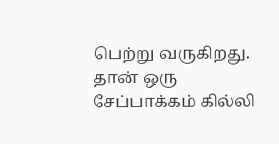பெற்று வருகிறது. தான் ஒரு சேப்பாக்கம் கில்லி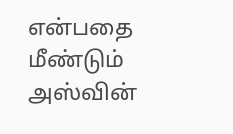என்பதை மீண்டும் அஸ்வின்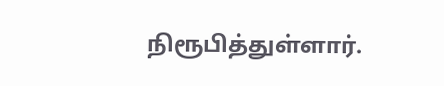நிரூபித்துள்ளார்.